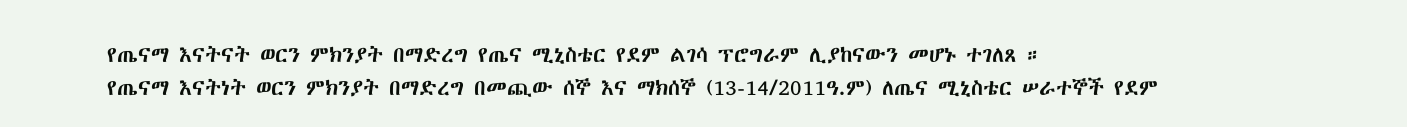የጤናማ እናትናት ወርን ምክንያት በማድረግ የጤና ሚኒስቴር የደም ልገሳ ፕሮግራም ሊያከናውን መሆኑ ተገለጸ ።
የጤናማ እናትነት ወርን ምክንያት በማድረግ በመጪው ሰኞ እና ማክሰኞ (13-14/2011ዓ.ም) ለጤና ሚኒስቴር ሠራተኞች የደም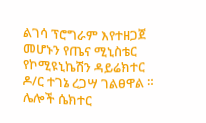ልገሳ ፕሮግራም እየተዘጋጀ መሆኑን የጤና ሚኒስቴር የኮሚዩኒኬሽን ዳይሬክተር ዶ/ር ተገኔ ረጋሣ ገልፀዋል ።
ሌሎች ሴክተር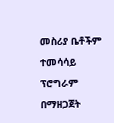መስሪያ ቤቶችም ተመሳሳይ ፕሮግራም በማዘጋጀት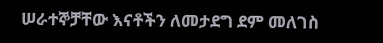ሠራተኞቻቸው እናቶችን ለመታደግ ደም መለገስ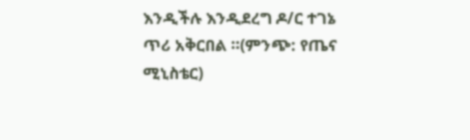እንዲችሉ እንዲደረግ ዶ/ር ተገኔ ጥሪ አቅርበል ።(ምንጭ: የጤና ሚኒስቴር)